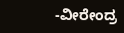-ವೀರೇಂದ್ರ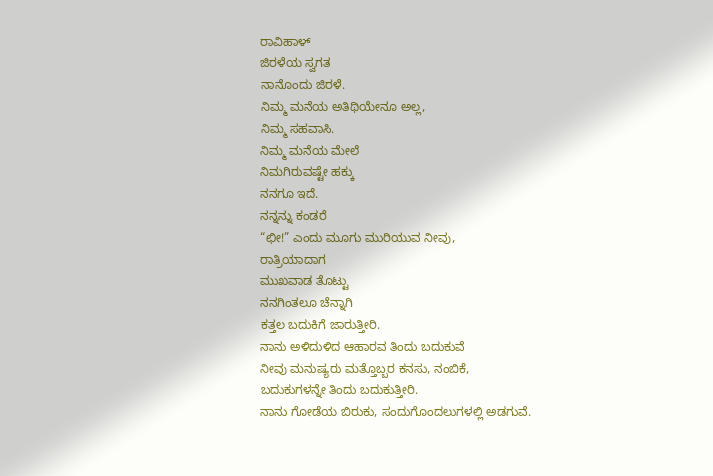ರಾವಿಹಾಳ್
ಜಿರಳೆಯ ಸ್ವಗತ
ನಾನೊಂದು ಜಿರಳೆ.
ನಿಮ್ಮ ಮನೆಯ ಅತಿಥಿಯೇನೂ ಅಲ್ಲ,
ನಿಮ್ಮ ಸಹವಾಸಿ.
ನಿಮ್ಮ ಮನೆಯ ಮೇಲೆ
ನಿಮಗಿರುವಷ್ಟೇ ಹಕ್ಕು
ನನಗೂ ಇದೆ.
ನನ್ನನ್ನು ಕಂಡರೆ
“ಛೀ!” ಎಂದು ಮೂಗು ಮುರಿಯುವ ನೀವು,
ರಾತ್ರಿಯಾದಾಗ
ಮುಖವಾಡ ತೊಟ್ಟು
ನನಗಿಂತಲೂ ಚೆನ್ನಾಗಿ
ಕತ್ತಲ ಬದುಕಿಗೆ ಜಾರುತ್ತೀರಿ.
ನಾನು ಅಳಿದುಳಿದ ಆಹಾರವ ತಿಂದು ಬದುಕುವೆ
ನೀವು ಮನುಷ್ಯರು ಮತ್ತೊಬ್ಬರ ಕನಸು, ನಂಬಿಕೆ,
ಬದುಕುಗಳನ್ನೇ ತಿಂದು ಬದುಕುತ್ತೀರಿ.
ನಾನು ಗೋಡೆಯ ಬಿರುಕು, ಸಂದುಗೊಂದಲುಗಳಲ್ಲಿ ಅಡಗುವೆ.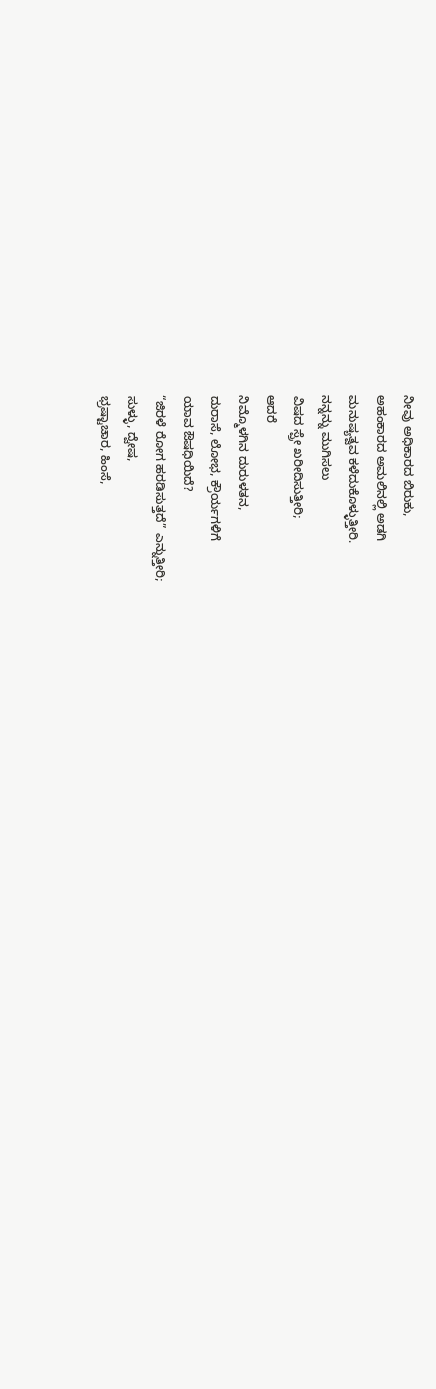ನೀವು ಅಧಿಕಾರದ ಬಿರುಕು,
ಅಹಂಕಾರದ ಅಮಲಿನಲ್ಲಿ ಅಡಗಿ
ಮನುಷ್ಯತ್ವವ ಕಳೆದುಕೊಳ್ಳುತ್ತೀರಿ.
ನನ್ನನ್ನು ಮುಗಿಸಲು
ವಿಷದ ಸ್ಪ್ರೇ ಖರೀದಿಸುತ್ತೀರಿ;
ಆದರೆ
ನಿಮ್ಮೊಳಗಿನ ದುರುಳತನ,
ದುರಾಸೆ, ಲೋಭ, ಕ್ರೌರ್ಯಗಳಿಗೆ
ಯಾವ ಔಷಧಿಯಿದೆ?
“ಜಿರಳೆ ರೋಗ ಹರಡಿಸುತ್ತದೆ” ಎನ್ನುತ್ತೀರಿ;
ಸುಳ್ಳು, ದ್ವೇಷ,
ಭ್ರಷ್ಟಾಚಾರ, ಹಿಂಸೆ,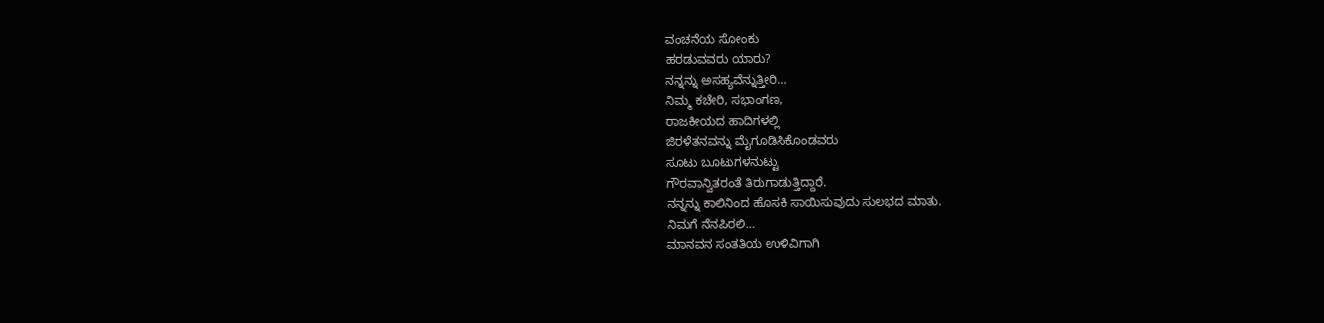ವಂಚನೆಯ ಸೋಂಕು
ಹರಡುವವರು ಯಾರು?
ನನ್ನನ್ನು ಅಸಹ್ಯವೆನ್ನುತ್ತೀರಿ…
ನಿಮ್ಮ ಕಚೇರಿ, ಸಭಾಂಗಣ,
ರಾಜಕೀಯದ ಹಾದಿಗಳಲ್ಲಿ
ಜಿರಳೆತನವನ್ನು ಮೈಗೂಡಿಸಿಕೊಂಡವರು
ಸೂಟು ಬೂಟುಗಳನುಟ್ಟು
ಗೌರವಾನ್ವಿತರಂತೆ ತಿರುಗಾಡುತ್ತಿದ್ದಾರೆ.
ನನ್ನನ್ನು ಕಾಲಿನಿಂದ ಹೊಸಕಿ ಸಾಯಿಸುವುದು ಸುಲಭದ ಮಾತು.
ನಿಮಗೆ ನೆನಪಿರಲಿ…
ಮಾನವನ ಸಂತತಿಯ ಉಳಿವಿಗಾಗಿ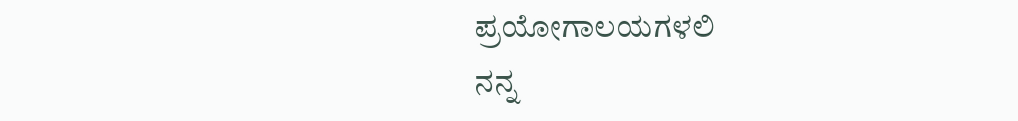ಪ್ರಯೋಗಾಲಯಗಳಲಿ
ನನ್ನ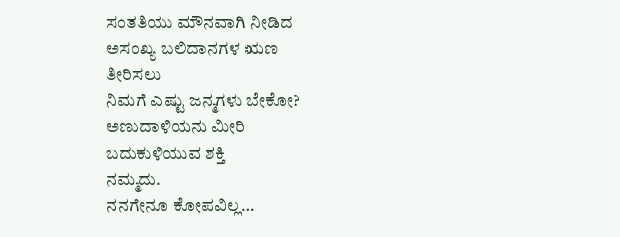ಸಂತತಿಯು ಮೌನವಾಗಿ ನೀಡಿದ
ಅಸಂಖ್ಯ ಬಲಿದಾನಗಳ ಋಣ
ತೀರಿಸಲು
ನಿಮಗೆ ಎಷ್ಟು ಜನ್ಮಗಳು ಬೇಕೋ?
ಅಣುದಾಳಿಯನು ಮೀರಿ
ಬದುಕುಳಿಯುವ ಶಕ್ತಿ
ನಮ್ಮದು.
ನನಗೇನೂ ಕೋಪವಿಲ್ಲ…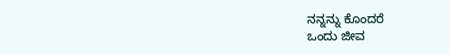ನನ್ನನ್ನು ಕೊಂದರೆ
ಒಂದು ಜೀವ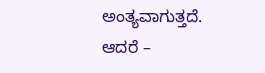ಅಂತ್ಯವಾಗುತ್ತದೆ.
ಆದರೆ –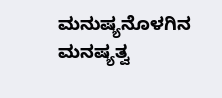ಮನುಷ್ಯನೊಳಗಿನ ಮನಷ್ಯತ್ವ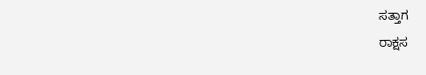ಸತ್ತಾಗ
ರಾಕ್ಷಸ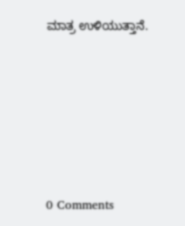ಮಾತ್ರ ಉಳಿಯುತ್ತಾನೆ.






0 Comments